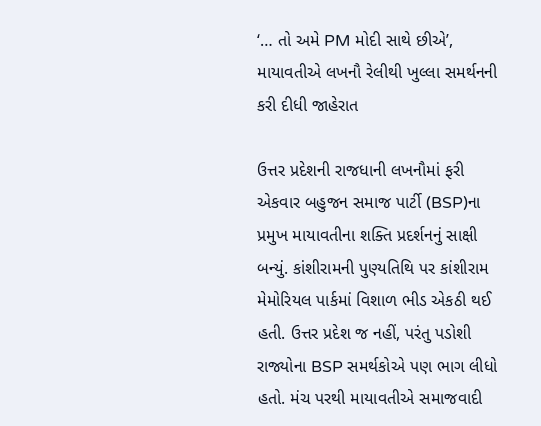‘… તો અમે PM મોદી સાથે છીએ’, માયાવતીએ લખનૌ રેલીથી ખુલ્લા સમર્થનની કરી દીધી જાહેરાત

ઉત્તર પ્રદેશની રાજધાની લખનૌમાં ફરી એકવાર બહુજન સમાજ પાર્ટી (BSP)ના પ્રમુખ માયાવતીના શક્તિ પ્રદર્શનનું સાક્ષી બન્યું. કાંશીરામની પુણ્યતિથિ પર કાંશીરામ મેમોરિયલ પાર્કમાં વિશાળ ભીડ એકઠી થઈ હતી. ઉત્તર પ્રદેશ જ નહીં, પરંતુ પડોશી રાજ્યોના BSP સમર્થકોએ પણ ભાગ લીધો હતો. મંચ પરથી માયાવતીએ સમાજવાદી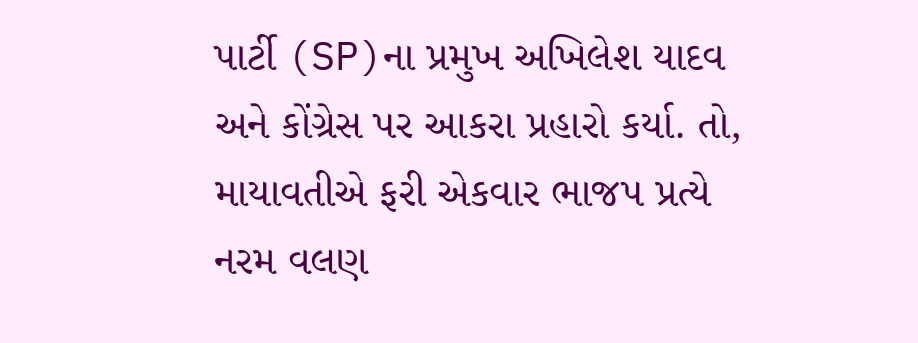પાર્ટી (SP)ના પ્રમુખ અખિલેશ યાદવ અને કોંગ્રેસ પર આકરા પ્રહારો કર્યા. તો, માયાવતીએ ફરી એકવાર ભાજપ પ્રત્યે નરમ વલણ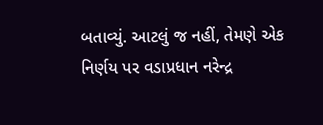બતાવ્યું. આટલું જ નહીં, તેમણે એક નિર્ણય પર વડાપ્રધાન નરેન્દ્ર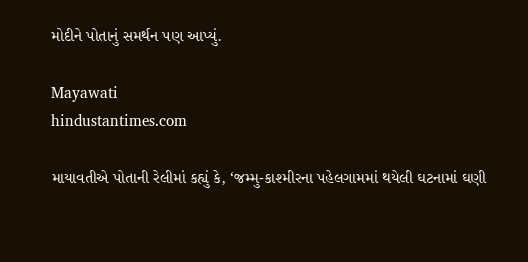મોદીને પોતાનું સમર્થન પણ આપ્યું.

Mayawati
hindustantimes.com

માયાવતીએ પોતાની રેલીમાં કહ્યું કે, ‘જમ્મુ-કાશ્મીરના પહેલગામમાં થયેલી ઘટનામાં ઘણી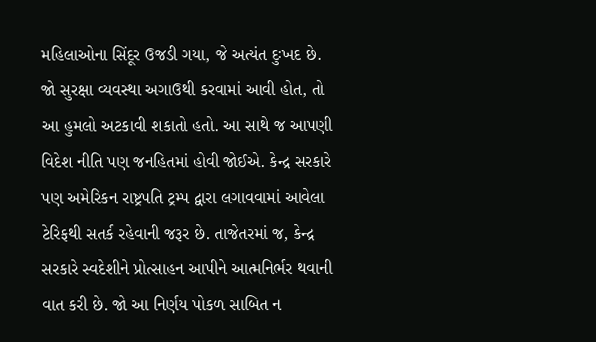મહિલાઓના સિંદૂર ઉજડી ગયા, જે અત્યંત દુઃખદ છે. જો સુરક્ષા વ્યવસ્થા અગાઉથી કરવામાં આવી હોત, તો આ હુમલો અટકાવી શકાતો હતો. આ સાથે જ આપણી વિદેશ નીતિ પણ જનહિતમાં હોવી જોઈએ. કેન્દ્ર સરકારે પણ અમેરિકન રાષ્ટ્રપતિ ટ્રમ્પ દ્વારા લગાવવામાં આવેલા ટેરિફથી સતર્ક રહેવાની જરૂર છે. તાજેતરમાં જ, કેન્દ્ર સરકારે સ્વદેશીને પ્રોત્સાહન આપીને આત્મનિર્ભર થવાની વાત કરી છે. જો આ નિર્ણય પોકળ સાબિત ન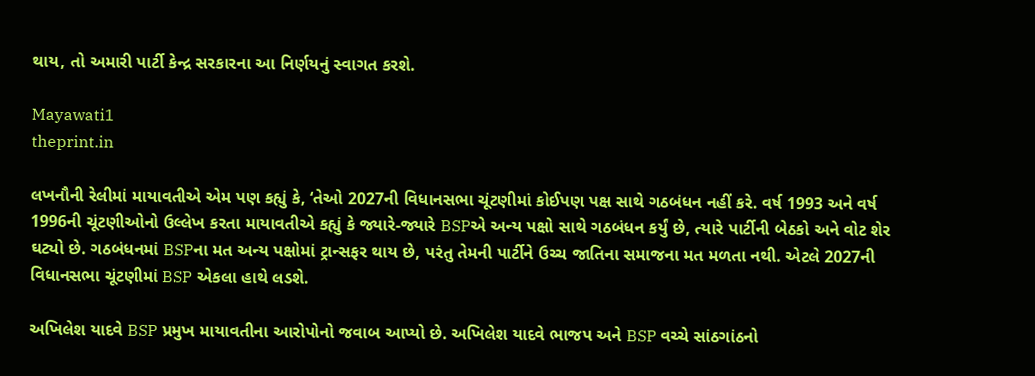થાય, તો અમારી પાર્ટી કેન્દ્ર સરકારના આ નિર્ણયનું સ્વાગત કરશે.

Mayawati1
theprint.in

લખનૌની રેલીમાં માયાવતીએ એમ પણ કહ્યું કે, ‘તેઓ 2027ની વિધાનસભા ચૂંટણીમાં કોઈપણ પક્ષ સાથે ગઠબંધન નહીં કરે. વર્ષ 1993 અને વર્ષ 1996ની ચૂંટણીઓનો ઉલ્લેખ કરતા માયાવતીએ કહ્યું કે જ્યારે-જ્યારે BSPએ અન્ય પક્ષો સાથે ગઠબંધન કર્યું છે, ત્યારે પાર્ટીની બેઠકો અને વોટ શેર ઘટ્યો છે. ગઠબંધનમાં BSPના મત અન્ય પક્ષોમાં ટ્રાન્સફર થાય છે, પરંતુ તેમની પાર્ટીને ઉચ્ચ જાતિના સમાજના મત મળતા નથી. એટલે 2027ની વિધાનસભા ચૂંટણીમાં BSP એકલા હાથે લડશે.

અખિલેશ યાદવે BSP પ્રમુખ માયાવતીના આરોપોનો જવાબ આપ્યો છે. અખિલેશ યાદવે ભાજપ અને BSP વચ્ચે સાંઠગાંઠનો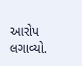આરોપ લગાવ્યો.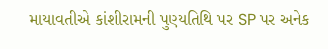માયાવતીએ કાંશીરામની પુણ્યતિથિ પર SP પર અનેક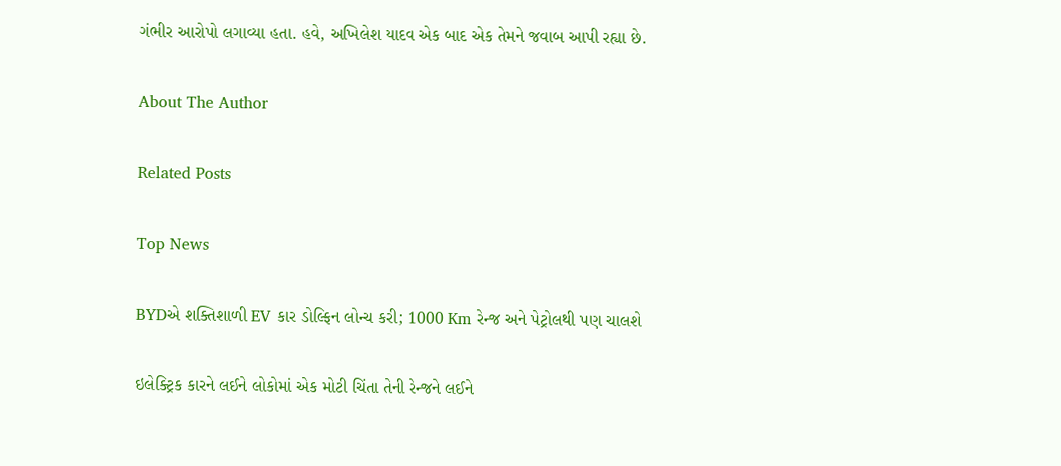ગંભીર આરોપો લગાવ્યા હતા. હવે, અખિલેશ યાદવ એક બાદ એક તેમને જવાબ આપી રહ્યા છે.

About The Author

Related Posts

Top News

BYDએ શક્તિશાળી EV કાર ડોલ્ફિન લોન્ચ કરી; 1000 Km રેન્જ અને પેટ્રોલથી પણ ચાલશે

ઇલેક્ટ્રિક કારને લઈને લોકોમાં એક મોટી ચિંતા તેની રેન્જને લઈને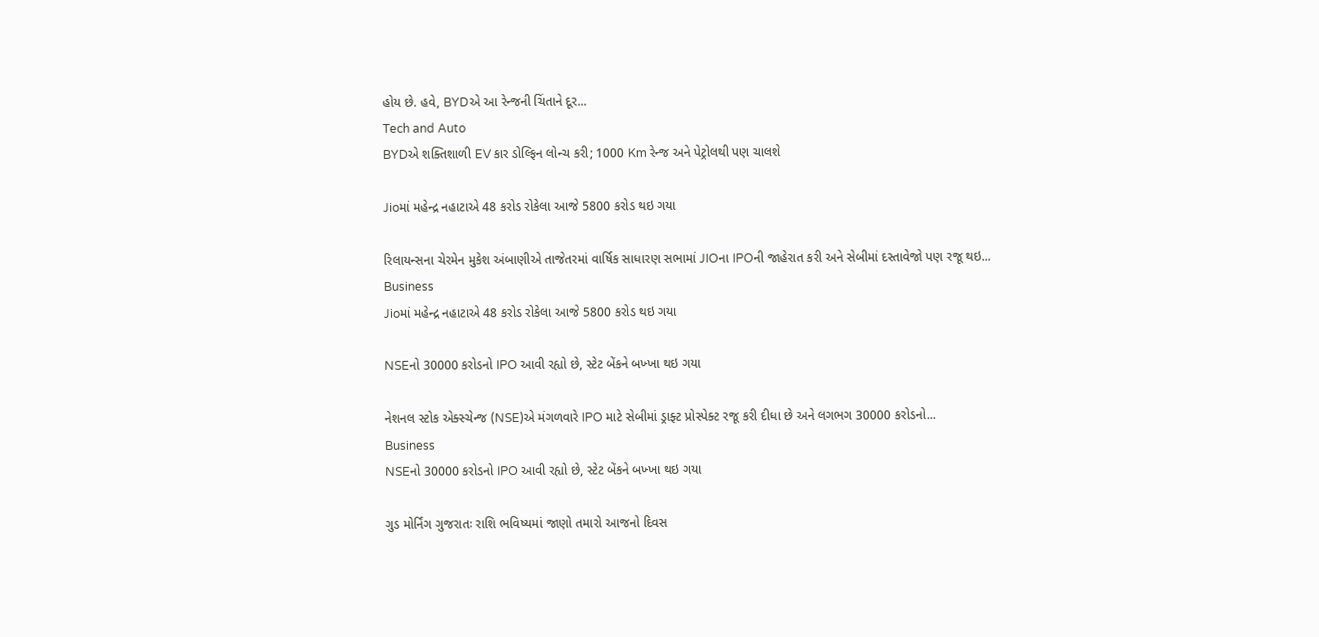હોય છે. હવે, BYDએ આ રેન્જની ચિંતાને દૂર...
Tech and Auto
BYDએ શક્તિશાળી EV કાર ડોલ્ફિન લોન્ચ કરી; 1000 Km રેન્જ અને પેટ્રોલથી પણ ચાલશે

Jioમાં મહેન્દ્ર નહાટાએ 48 કરોડ રોકેલા આજે 5800 કરોડ થઇ ગયા

રિલાયન્સના ચેરમેન મુકેશ અંબાણીએ તાજેતરમાં વાર્ષિક સાધારણ સભામાં JIOના IPOની જાહેરાત કરી અને સેબીમાં દસ્તાવેજો પણ રજૂ થઇ...
Business
Jioમાં મહેન્દ્ર નહાટાએ 48 કરોડ રોકેલા આજે 5800 કરોડ થઇ ગયા

NSEનો 30000 કરોડનો IPO આવી રહ્યો છે, સ્ટેટ બેંકને બખ્ખા થઇ ગયા

નેશનલ સ્ટોક એક્સ્ચેન્જ (NSE)એ મંગળવારે IPO માટે સેબીમાં ડ્રાફ્ટ પ્રોસ્પેક્ટ રજૂ કરી દીધા છે અને લગભગ 30000 કરોડનો...
Business
NSEનો 30000 કરોડનો IPO આવી રહ્યો છે, સ્ટેટ બેંકને બખ્ખા થઇ ગયા

ગુડ મોર્નિંગ ગુજરાતઃ રાશિ ભવિષ્યમાં જાણો તમારો આજનો દિવસ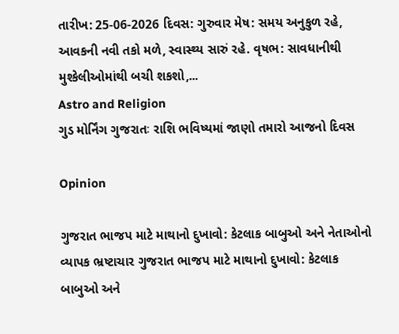તારીખ: 25-06-2026 દિવસ: ગુરુવાર મેષ: સમય અનુકુળ રહે, આવકની નવી તકો મળે, સ્વાસ્થ્ય સારું રહે. વૃષભ: સાવધાનીથી મુશ્કેલીઓમાંથી બચી શકશો,...
Astro and Religion
ગુડ મોર્નિંગ ગુજરાતઃ રાશિ ભવિષ્યમાં જાણો તમારો આજનો દિવસ

Opinion

ગુજરાત ભાજપ માટે માથાનો દુખાવો: કેટલાક બાબુઓ અને નેતાઓનો વ્યાપક ભ્રષ્ટાચાર ગુજરાત ભાજપ માટે માથાનો દુખાવો: કેટલાક બાબુઓ અને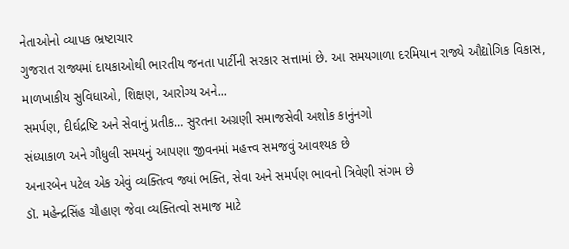નેતાઓનો વ્યાપક ભ્રષ્ટાચાર
ગુજરાત રાજ્યમાં દાયકાઓથી ભારતીય જનતા પાર્ટીની સરકાર સત્તામાં છે. આ સમયગાળા દરમિયાન રાજ્યે ઔદ્યોગિક વિકાસ, માળખાકીય સુવિધાઓ, શિક્ષણ, આરોગ્ય અને...
સમર્પણ, દીર્ઘદ્રષ્ટિ અને સેવાનું પ્રતીક… સુરતના અગ્રણી સમાજસેવી અશોક કાનુંનગો
સંધ્યાકાળ અને ગૌધુલી સમયનું આપણા જીવનમાં મહત્ત્વ સમજવું આવશ્યક છે
અનારબેન પટેલ એક એવું વ્યક્તિત્વ જ્યાં ભક્તિ, સેવા અને સમર્પણ ભાવનો ત્રિવેણી સંગમ છે
ડૉ. મહેન્દ્રસિંહ ચૌહાણ જેવા વ્યક્તિત્વો સમાજ માટે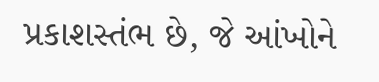પ્રકાશસ્તંભ છે, જે આંખોને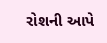રોશની આપે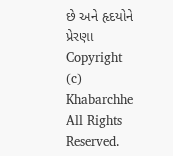છે અને હૃદયોને પ્રેરણા
Copyright (c) Khabarchhe All Rights Reserved.